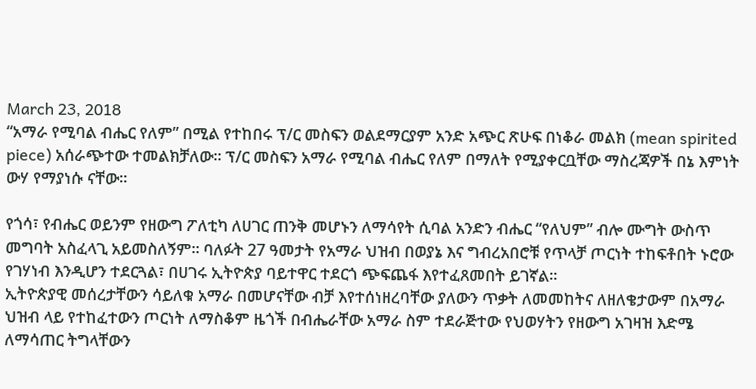March 23, 2018
“አማራ የሚባል ብሔር የለም” በሚል የተከበሩ ፕ/ር መስፍን ወልደማርያም አንድ አጭር ጽሁፍ በነቆራ መልክ (mean spirited piece) አሰራጭተው ተመልክቻለው። ፕ/ር መስፍን አማራ የሚባል ብሔር የለም በማለት የሚያቀርቧቸው ማስረጃዎች በኔ እምነት ውሃ የማያነሱ ናቸው።

የጎሳ፣ የብሔር ወይንም የዘውግ ፖለቲካ ለሀገር ጠንቅ መሆኑን ለማሳየት ሲባል አንድን ብሔር “የለህም” ብሎ ሙግት ውስጥ መግባት አስፈላጊ አይመስለኝም። ባለፉት 27 ዓመታት የአማራ ህዝብ በወያኔ እና ግብረአበሮቹ የጥላቻ ጦርነት ተከፍቶበት ኑሮው የገሃነብ እንዲሆን ተደርጓል፣ በሀገሩ ኢትዮጵያ ባይተዋር ተደርጎ ጭፍጨፋ እየተፈጸመበት ይገኛል።
ኢትዮጵያዊ መሰረታቸውን ሳይለቁ አማራ በመሆናቸው ብቻ እየተሰነዘረባቸው ያለውን ጥቃት ለመመከትና ለዘለቄታውም በአማራ ህዝብ ላይ የተከፈተውን ጦርነት ለማስቆም ዜጎች በብሔራቸው አማራ ስም ተደራጅተው የህወሃትን የዘውግ አገዛዝ እድሜ ለማሳጠር ትግላቸውን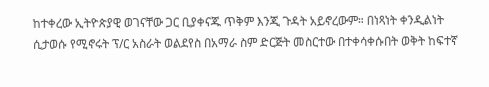ከተቀረው ኢትዮጵያዊ ወገናቸው ጋር ቢያቀናጁ ጥቅም እንጂ ጉዳት አይኖረውም። በነጻነት ቀንዲልነት ሲታወሱ የሚኖሩት ፕ/ር አስራት ወልደየስ በአማራ ስም ድርጅት መስርተው በተቀሳቀሱበት ወቅት ከፍተኛ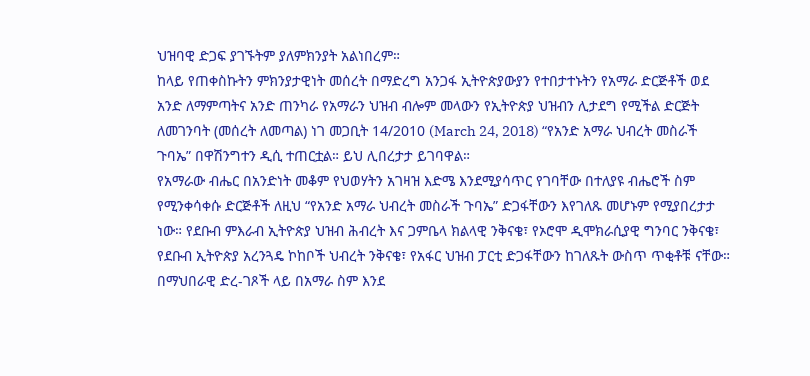ህዝባዊ ድጋፍ ያገኙትም ያለምክንያት አልነበረም።
ከላይ የጠቀስኩትን ምክንያታዊነት መሰረት በማድረግ አንጋፋ ኢትዮጵያውያን የተበታተኑትን የአማራ ድርጅቶች ወደ አንድ ለማምጣትና አንድ ጠንካራ የአማራን ህዝብ ብሎም መላውን የኢትዮጵያ ህዝብን ሊታደግ የሚችል ድርጅት ለመገንባት (መሰረት ለመጣል) ነገ መጋቢት 14/2010 (March 24, 2018) “የአንድ አማራ ህብረት መስራች ጉባኤ” በዋሽንግተን ዲሲ ተጠርቷል። ይህ ሊበረታታ ይገባዋል።
የአማራው ብሔር በአንድነት መቆም የህወሃትን አገዛዝ እድሜ እንደሚያሳጥር የገባቸው በተለያዩ ብሔሮች ስም የሚንቀሳቀሱ ድርጅቶች ለዚህ “የአንድ አማራ ህብረት መስራች ጉባኤ” ድጋፋቸውን እየገለጹ መሆኑም የሚያበረታታ ነው። የደቡብ ምእራብ ኢትዮጵያ ህዝብ ሕብረት እና ጋምቤላ ክልላዊ ንቅናቄ፣ የኦሮሞ ዲሞክራሲያዊ ግንባር ንቅናቄ፣ የደቡብ ኢትዮጵያ አረንጓዴ ኮከቦች ህብረት ንቅናቄ፣ የአፋር ህዝብ ፓርቲ ድጋፋቸውን ከገለጹት ውስጥ ጥቂቶቹ ናቸው።
በማህበራዊ ድረ-ገጾች ላይ በአማራ ስም እንደ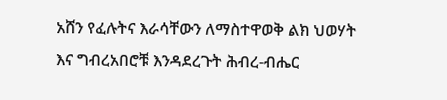አሸን የፈሉትና እራሳቸውን ለማስተዋወቅ ልክ ህወሃት እና ግብረአበሮቹ እንዳደረጉት ሕብረ-ብሔር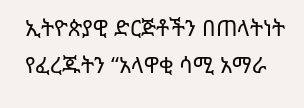ኢትዮጵያዊ ድርጅቶችን በጠላትነት የፈረጁትን “አላዋቂ ሳሚ አማራ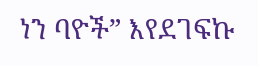ነን ባዮች” እየደገፍኩ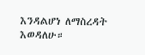እንዳልሆነ ለማስረዳት እወዳለሁ።